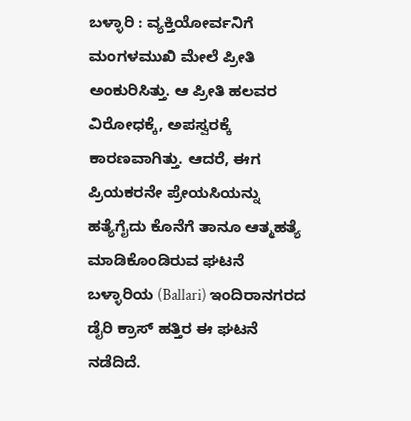ಬಳ್ಳಾರಿ : ವ್ಯಕ್ತಿಯೋರ್ವನಿಗೆ ಮಂಗಳಮುಖಿ ಮೇಲೆ ಪ್ರೀತಿ ಅಂಕುರಿಸಿತ್ತು. ಆ ಪ್ರೀತಿ ಹಲವರ ವಿರೋಧಕ್ಕೆ, ಅಪಸ್ವರಕ್ಕೆ ಕಾರಣವಾಗಿತ್ತು. ಆದರೆ, ಈಗ ಪ್ರಿಯಕರನೇ ಪ್ರೇಯಸಿಯನ್ನು ಹತ್ಯೆಗೈದು ಕೊನೆಗೆ ತಾನೂ ಆತ್ಮಹತ್ಯೆ ಮಾಡಿಕೊಂಡಿರುವ ಘಟನೆ ಬಳ್ಳಾರಿಯ (Ballari) ಇಂದಿರಾನಗರದ ಡೈರಿ ಕ್ರಾಸ್ ಹತ್ತಿರ ಈ ಘಟನೆ ನಡೆದಿದೆ.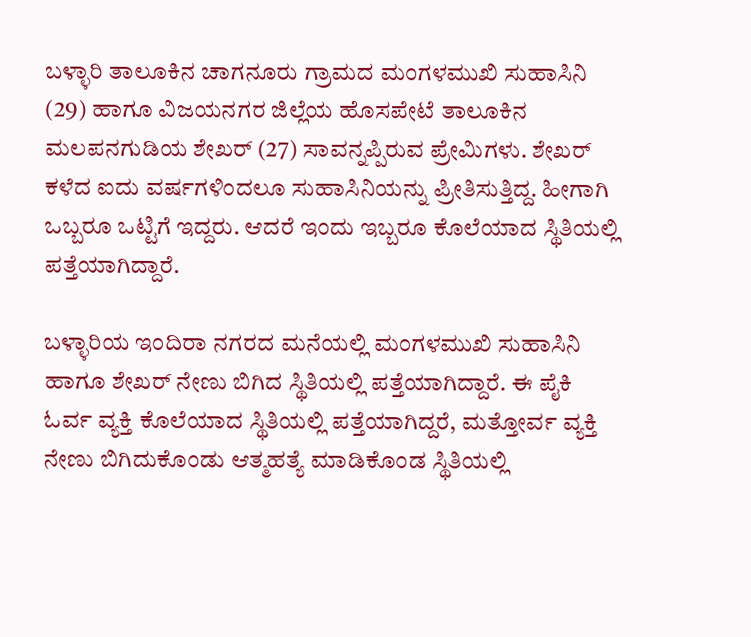ಬಳ್ಳಾರಿ ತಾಲೂಕಿನ ಚಾಗನೂರು ಗ್ರಾಮದ ಮಂಗಳಮುಖಿ ಸುಹಾಸಿನಿ (29) ಹಾಗೂ ವಿಜಯನಗರ ಜಿಲ್ಲೆಯ ಹೊಸಪೇಟೆ ತಾಲೂಕಿನ ಮಲಪನಗುಡಿಯ ಶೇಖರ್ (27) ಸಾವನ್ನಪ್ಪಿರುವ ಪ್ರೇಮಿಗಳು. ಶೇಖರ್ ಕಳೆದ ಐದು ವರ್ಷಗಳಿಂದಲೂ ಸುಹಾಸಿನಿಯನ್ನು ಪ್ರೀತಿಸುತ್ತಿದ್ದ. ಹೀಗಾಗಿ ಒಬ್ಬರೂ ಒಟ್ಟಿಗೆ ಇದ್ದರು. ಆದರೆ ಇಂದು ಇಬ್ಬರೂ ಕೊಲೆಯಾದ ಸ್ಥಿತಿಯಲ್ಲಿ ಪತ್ತೆಯಾಗಿದ್ದಾರೆ.

ಬಳ್ಳಾರಿಯ ಇಂದಿರಾ ನಗರದ ಮನೆಯಲ್ಲಿ ಮಂಗಳಮುಖಿ ಸುಹಾಸಿನಿ ಹಾಗೂ ಶೇಖರ್ ನೇಣು ಬಿಗಿದ ಸ್ಥಿತಿಯಲ್ಲಿ ಪತ್ತೆಯಾಗಿದ್ದಾರೆ. ಈ ಪೈಕಿ ಓರ್ವ ವ್ಯಕ್ತಿ ಕೊಲೆಯಾದ ಸ್ಥಿತಿಯಲ್ಲಿ ಪತ್ತೆಯಾಗಿದ್ದರೆ, ಮತ್ತೋರ್ವ ವ್ಯಕ್ತಿ ನೇಣು ಬಿಗಿದುಕೊಂಡು ಆತ್ಮಹತ್ಯೆ ಮಾಡಿಕೊಂಡ ಸ್ಥಿತಿಯಲ್ಲಿ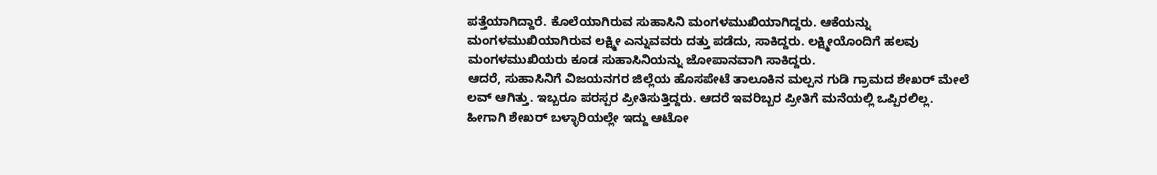ಪತ್ತೆಯಾಗಿದ್ದಾರೆ. ಕೊಲೆಯಾಗಿರುವ ಸುಹಾಸಿನಿ ಮಂಗಳಮುಖಿಯಾಗಿದ್ದರು. ಆಕೆಯನ್ನು ಮಂಗಳಮುಖಿಯಾಗಿರುವ ಲಕ್ಷ್ಮೀ ಎನ್ನುವವರು ದತ್ತು ಪಡೆದು, ಸಾಕಿದ್ದರು. ಲಕ್ಷ್ಮೀಯೊಂದಿಗೆ ಹಲವು ಮಂಗಳಮುಖಿಯರು ಕೂಡ ಸುಹಾಸಿನಿಯನ್ನು ಜೋಪಾನವಾಗಿ ಸಾಕಿದ್ದರು.
ಆದರೆ, ಸುಹಾಸಿನಿಗೆ ವಿಜಯನಗರ ಜಿಲ್ಲೆಯ ಹೊಸಪೇಟೆ ತಾಲೂಕಿನ ಮಲ್ಪನ ಗುಡಿ ಗ್ರಾಮದ ಶೇಖರ್ ಮೇಲೆ ಲವ್ ಆಗಿತ್ತು. ಇಬ್ಬರೂ ಪರಸ್ಪರ ಪ್ರೀತಿಸುತ್ತಿದ್ದರು. ಆದರೆ ಇವರಿಬ್ಬರ ಪ್ರೀತಿಗೆ ಮನೆಯಲ್ಲಿ ಒಪ್ಪಿರಲಿಲ್ಲ. ಹೀಗಾಗಿ ಶೇಖರ್ ಬಳ್ಳಾರಿಯಲ್ಲೇ ಇದ್ದು ಆಟೋ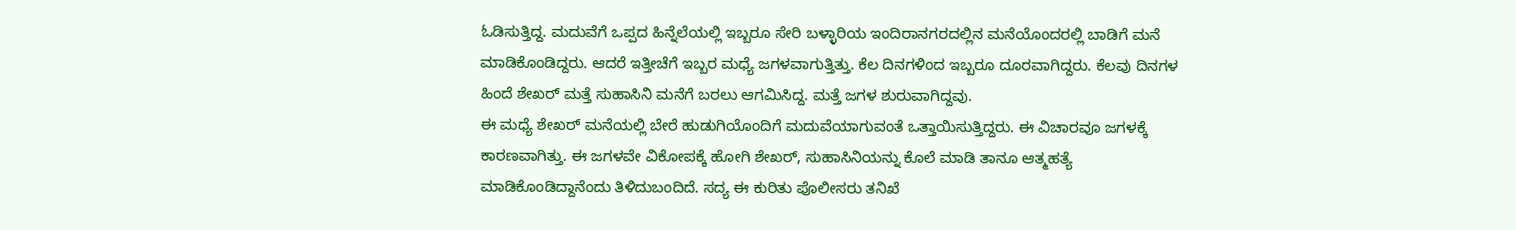ಓಡಿಸುತ್ತಿದ್ದ. ಮದುವೆಗೆ ಒಪ್ಪದ ಹಿನ್ನೆಲೆಯಲ್ಲಿ ಇಬ್ಬರೂ ಸೇರಿ ಬಳ್ಳಾರಿಯ ಇಂದಿರಾನಗರದಲ್ಲಿನ ಮನೆಯೊಂದರಲ್ಲಿ ಬಾಡಿಗೆ ಮನೆ ಮಾಡಿಕೊಂಡಿದ್ದರು. ಆದರೆ ಇತ್ತೀಚೆಗೆ ಇಬ್ಬರ ಮಧ್ಯೆ ಜಗಳವಾಗುತ್ತಿತ್ತು. ಕೆಲ ದಿನಗಳಿಂದ ಇಬ್ಬರೂ ದೂರವಾಗಿದ್ದರು. ಕೆಲವು ದಿನಗಳ ಹಿಂದೆ ಶೇಖರ್ ಮತ್ತೆ ಸುಹಾಸಿನಿ ಮನೆಗೆ ಬರಲು ಆಗಮಿಸಿದ್ದ. ಮತ್ತೆ ಜಗಳ ಶುರುವಾಗಿದ್ದವು.
ಈ ಮಧ್ಯೆ ಶೇಖರ್ ಮನೆಯಲ್ಲಿ ಬೇರೆ ಹುಡುಗಿಯೊಂದಿಗೆ ಮದುವೆಯಾಗುವಂತೆ ಒತ್ತಾಯಿಸುತ್ತಿದ್ದರು. ಈ ವಿಚಾರವೂ ಜಗಳಕ್ಕೆ ಕಾರಣವಾಗಿತ್ತು. ಈ ಜಗಳವೇ ವಿಕೋಪಕ್ಕೆ ಹೋಗಿ ಶೇಖರ್, ಸುಹಾಸಿನಿಯನ್ನು ಕೊಲೆ ಮಾಡಿ ತಾನೂ ಆತ್ಮಹತ್ಯೆ ಮಾಡಿಕೊಂಡಿದ್ದಾನೆಂದು ತಿಳಿದುಬಂದಿದೆ. ಸದ್ಯ ಈ ಕುರಿತು ಪೊಲೀಸರು ತನಿಖೆ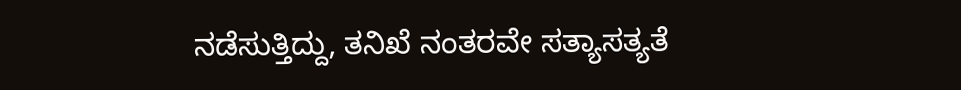ನಡೆಸುತ್ತಿದ್ದು, ತನಿಖೆ ನಂತರವೇ ಸತ್ಯಾಸತ್ಯತೆ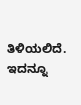ತಿಳಿಯಲಿದೆ.
ಇದನ್ನೂ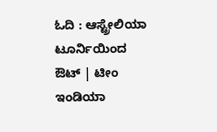ಓದಿ : ಆಸ್ಟ್ರೇಲಿಯಾ ಟೂರ್ನಿಯಿಂದ ಔಟ್ | ಟೀಂ ಇಂಡಿಯಾ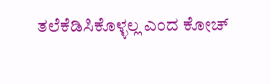ತಲೆಕೆಡಿಸಿಕೊಳ್ಳಲ್ಲ ಎಂದ ಕೋಚ್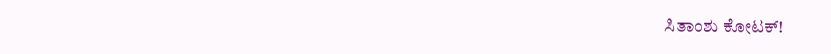ಸಿತಾಂಶು ಕೋಟಕ್!